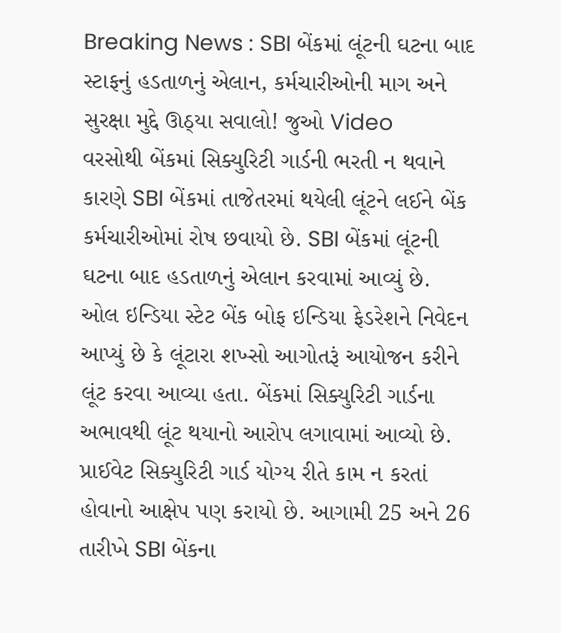Breaking News : SBI બેંકમાં લૂંટની ઘટના બાદ સ્ટાફનું હડતાળનું એલાન, કર્મચારીઓની માગ અને સુરક્ષા મુદ્દે ઊઠ્યા સવાલો! જુઓ Video
વરસોથી બેંકમાં સિક્યુરિટી ગાર્ડની ભરતી ન થવાને કારણે SBI બેંકમાં તાજેતરમાં થયેલી લૂંટને લઈને બેંક કર્મચારીઓમાં રોષ છવાયો છે. SBI બેંકમાં લૂંટની ઘટના બાદ હડતાળનું એલાન કરવામાં આવ્યું છે.
ઓલ ઇન્ડિયા સ્ટેટ બેંક બોફ ઇન્ડિયા ફેડરેશને નિવેદન આપ્યું છે કે લૂંટારા શખ્સો આગોતરૂં આયોજન કરીને લૂંટ કરવા આવ્યા હતા. બેંકમાં સિક્યુરિટી ગાર્ડના અભાવથી લૂંટ થયાનો આરોપ લગાવામાં આવ્યો છે. પ્રાઈવેટ સિક્યુરિટી ગાર્ડ યોગ્ય રીતે કામ ન કરતાં હોવાનો આક્ષેપ પણ કરાયો છે. આગામી 25 અને 26 તારીખે SBI બેંકના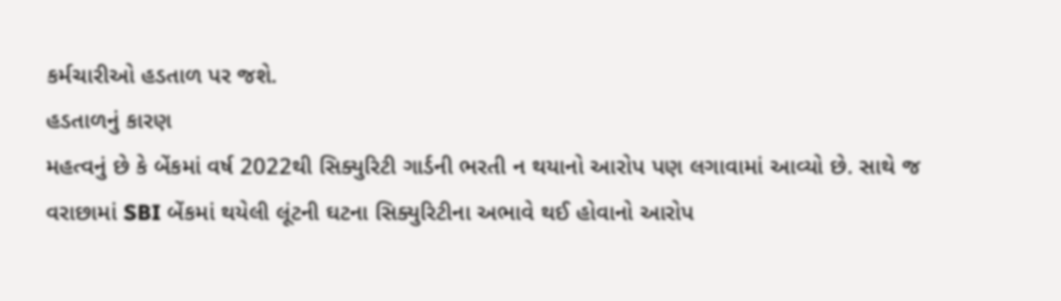કર્મચારીઓ હડતાળ પર જશે.
હડતાળનું કારણ
મહત્વનું છે કે બેંકમાં વર્ષ 2022થી સિક્યુરિટી ગાર્ડની ભરતી ન થયાનો આરોપ પણ લગાવામાં આવ્યો છે. સાથે જ વરાછામાં SBI બેંકમાં થયેલી લૂંટની ઘટના સિક્યુરિટીના અભાવે થઈ હોવાનો આરોપ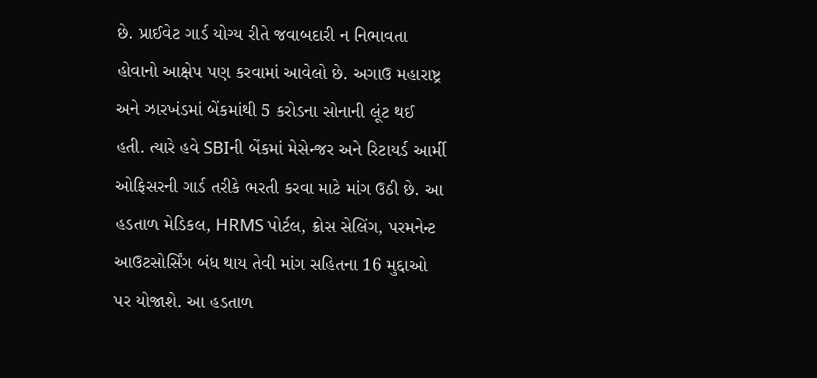છે. પ્રાઈવેટ ગાર્ડ યોગ્ય રીતે જવાબદારી ન નિભાવતા હોવાનો આક્ષેપ પણ કરવામાં આવેલો છે. અગાઉ મહારાષ્ટ્ર અને ઝારખંડમાં બેંકમાંથી 5 કરોડના સોનાની લૂંટ થઈ હતી. ત્યારે હવે SBIની બેંકમાં મેસેન્જર અને રિટાયર્ડ આર્મી ઓફિસરની ગાર્ડ તરીકે ભરતી કરવા માટે માંગ ઉઠી છે. આ હડતાળ મેડિકલ, HRMS પોર્ટલ, ક્રોસ સેલિંગ, પરમનેન્ટ આઉટસોર્સિંગ બંધ થાય તેવી માંગ સહિતના 16 મુદ્દાઓ પર યોજાશે. આ હડતાળ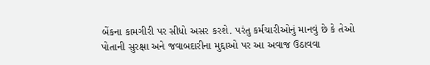બેંકના કામગીરી પર સીધો અસર કરશે. પરંતુ કર્મચારીઓનું માનવું છે કે તેઓ પોતાની સુરક્ષા અને જવાબદારીના મુદ્દાઓ પર આ અવાજ ઉઠાવવા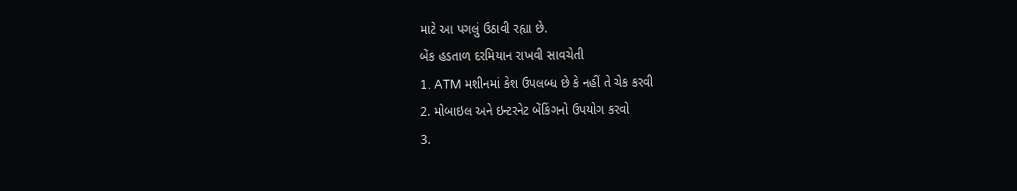માટે આ પગલું ઉઠાવી રહ્યા છે.
બેંક હડતાળ દરમિયાન રાખવી સાવચેતી
1. ATM મશીનમાં કેશ ઉપલબ્ધ છે કે નહીં તે ચેક કરવી
2. મોબાઇલ અને ઇન્ટરનેટ બેંકિંગનો ઉપયોગ કરવો
3.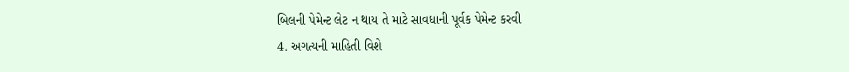બિલની પેમેન્ટ લેટ ન થાય તે માટે સાવધાની પૂર્વક પેમેન્ટ કરવી
4. અગત્યની માહિતી વિશે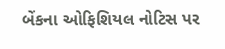બેંકના ઓફિશિયલ નોટિસ પર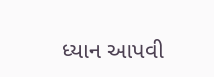ધ્યાન આપવી